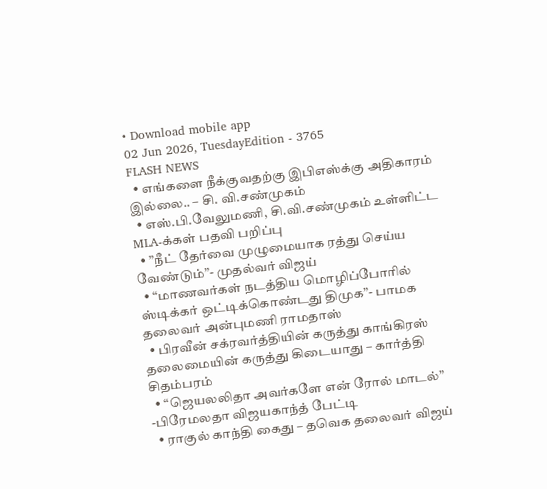• Download mobile app
02 Jun 2026, TuesdayEdition - 3765
FLASH NEWS
  • எங்களை நீக்குவதற்கு இபிஎஸ்க்கு அதிகாரம் இல்லை.. – சி. வி.சண்முகம்
  • எஸ்.பி.வேலுமணி, சி.வி.சண்முகம் உள்ளிட்ட MLA-க்கள் பதவி பறிப்பு
  • ”நீட் தேர்வை முழுமையாக ரத்து செய்ய வேண்டும்”- முதல்வர் விஜய்
  • “மாணவர்கள் நடத்திய மொழிப்போரில் ஸ்டிக்கர் ஒட்டிக்கொண்டது திமுக”- பாமக தலைவர் அன்புமணி ராமதாஸ்
  • பிரவீன் சக்ரவர்த்தியின் கருத்து காங்கிரஸ் தலைமையின் கருத்து கிடையாது – கார்த்தி சிதம்பரம்
  • “ஜெயலலிதா அவர்களே என் ரோல் மாடல்” -பிரேமலதா விஜயகாந்த் பேட்டி
  • ராகுல் காந்தி கைது – தவெக தலைவர் விஜய்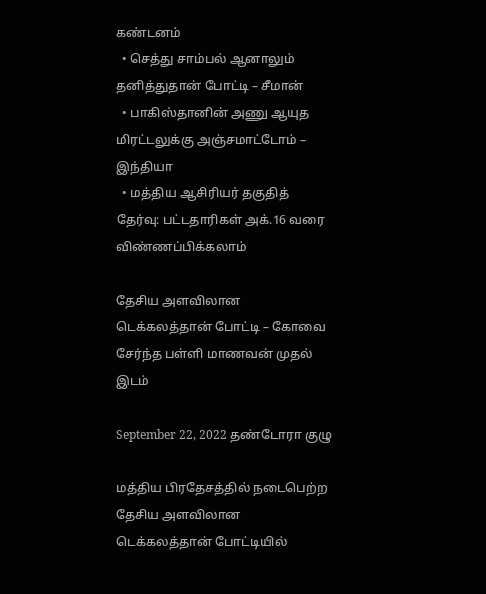கண்டனம்
  • செத்து சாம்பல் ஆனாலும் தனித்துதான் போட்டி – சீமான்
  • பாகிஸ்தானின் அணு ஆயுத மிரட்டலுக்கு அஞ்சமாட்டோம் – இந்தியா
  • மத்திய ஆசிரியர் தகுதித் தேர்வு: பட்டதாரிகள் அக்.16 வரை விண்ணப்பிக்கலாம்

தேசிய அளவிலான டெக்கலத்தான் போட்டி – கோவை சேர்ந்த பள்ளி மாணவன் முதல் இடம்

September 22, 2022 தண்டோரா குழு

மத்திய பிரதேசத்தில் நடைபெற்ற தேசிய அளவிலான டெக்கலத்தான் போட்டியில்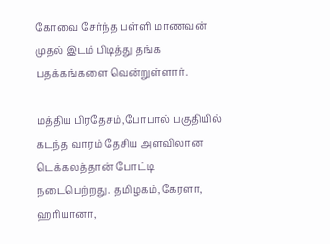கோவை சேர்ந்த பள்ளி மாணவன் முதல் இடம் பிடித்து தங்க பதக்கங்களை வென்றுள்ளார்.

மத்திய பிரதேசம்,போபால் பகுதியில் கடந்த வாரம் தேசிய அளவிலான டெக்கலத்தான் போட்டி நடைபெற்றது. தமிழகம்,கேரளா, ஹரியானா,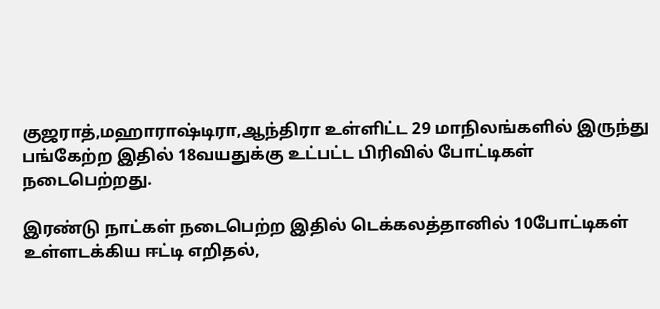குஜராத்,மஹாராஷ்டிரா,ஆந்திரா உள்ளிட்ட 29 மாநிலங்களில் இருந்து பங்கேற்ற இதில் 18வயதுக்கு உட்பட்ட பிரிவில் போட்டிகள் நடைபெற்றது.

இரண்டு நாட்கள் நடைபெற்ற இதில் டெக்கலத்தானில் 10போட்டிகள் உள்ளடக்கிய ஈட்டி எறிதல்,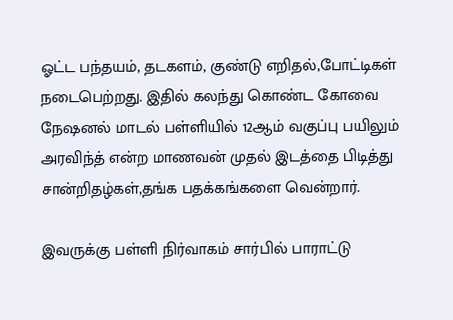ஓட்ட பந்தயம், தடகளம், குண்டு எறிதல்,போட்டிகள் நடைபெற்றது. இதில் கலந்து கொண்ட கோவை நேஷனல் மாடல் பள்ளியில் 12ஆம் வகுப்பு பயிலும் அரவிந்த் என்ற மாணவன் முதல் இடத்தை பிடித்து சான்றிதழ்கள்,தங்க பதக்கங்களை வென்றார்.

இவருக்கு பள்ளி நிர்வாகம் சார்பில் பாராட்டு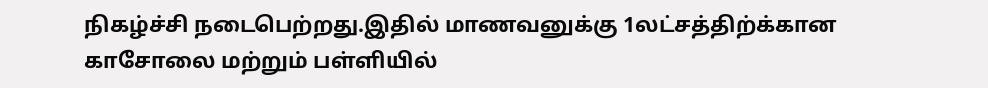நிகழ்ச்சி நடைபெற்றது.இதில் மாணவனுக்கு 1லட்சத்திற்க்கான காசோலை மற்றும் பள்ளியில்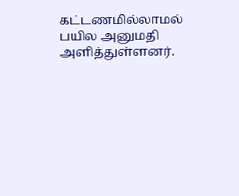கட்டணமில்லாமல் பயில அனுமதி அளித்துள்ளனர்.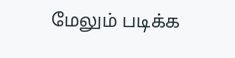மேலும் படிக்க